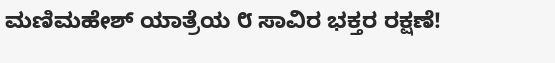ಮಣಿಮಹೇಶ್ ಯಾತ್ರೆಯ ೮ ಸಾವಿರ ಭಕ್ತರ ರಕ್ಷಣೆ!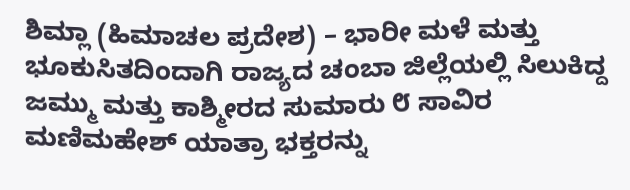ಶಿಮ್ಲಾ (ಹಿಮಾಚಲ ಪ್ರದೇಶ) – ಭಾರೀ ಮಳೆ ಮತ್ತು ಭೂಕುಸಿತದಿಂದಾಗಿ ರಾಜ್ಯದ ಚಂಬಾ ಜಿಲ್ಲೆಯಲ್ಲಿ ಸಿಲುಕಿದ್ದ ಜಮ್ಮು ಮತ್ತು ಕಾಶ್ಮೀರದ ಸುಮಾರು ೮ ಸಾವಿರ ಮಣಿಮಹೇಶ್ ಯಾತ್ರಾ ಭಕ್ತರನ್ನು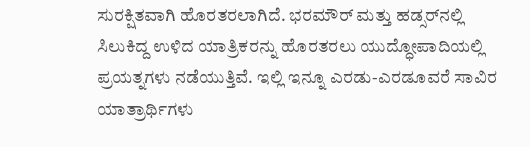ಸುರಕ್ಷಿತವಾಗಿ ಹೊರತರಲಾಗಿದೆ. ಭರಮೌರ್ ಮತ್ತು ಹಡ್ಸರ್‌ನಲ್ಲಿ ಸಿಲುಕಿದ್ದ ಉಳಿದ ಯಾತ್ರಿಕರನ್ನು ಹೊರತರಲು ಯುದ್ಧೋಪಾದಿಯಲ್ಲಿ ಪ್ರಯತ್ನಗಳು ನಡೆಯುತ್ತಿವೆ. ಇಲ್ಲಿ ಇನ್ನೂ ಎರಡು-ಎರಡೂವರೆ ಸಾವಿರ ಯಾತ್ರಾರ್ಥಿಗಳು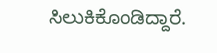ಸಿಲುಕಿಕೊಂಡಿದ್ದಾರೆ.